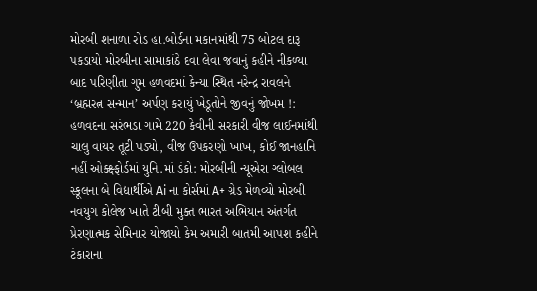મોરબી શનાળા રોડ હા.બોર્ડના મકાનમાંથી 75 બોટલ દારૂ પકડાયો મોરબીના સામાકાંઠે દવા લેવા જવાનું કહીને નીકળ્યા બાદ પરિણીતા ગુમ હળવદમાં કેન્યા સ્થિત નરેન્દ્ર રાવલને ‘બ્રહ્મરત્ન સન્માન’ અર્પણ કરાયું ખેડૂતોને જીવનું જોખમ !: હળવદના સરંભડા ગામે 220 કેવીની સરકારી વીજ લાઈનમાંથી ચાલુ વાયર તૂટી પડ્યો, વીજ ઉપકરણો ખાખ, કોઈ જાનહાનિ નહીં ઓક્ક્ષ્ફોર્ડમાં યુનિ.માં ડંકો: મોરબીની ન્યૂએરા ગ્લોબલ સ્કૂલના બે વિદ્યાર્થીએ Ai ના કોર્સમાં A+ ગ્રેડ મેળવ્યો મોરબી નવયુગ કોલેજ ખાતે ટીબી મુક્ત ભારત અભિયાન અંતર્ગત પ્રેરણાત્મક સેમિનાર યોજાયો કેમ અમારી બાતમી આપશ કહીને ટંકારાના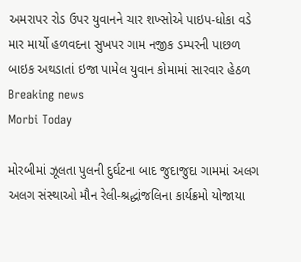અમરાપર રોડ ઉપર યુવાનને ચાર શખ્સોએ પાઇપ-ધોકા વડે માર માર્યો હળવદના સુખપર ગામ નજીક ડમ્પરની પાછળ બાઇક અથડાતાં ઇજા પામેલ યુવાન કોમામાં સારવાર હેઠળ
Breaking news
Morbi Today

મોરબીમાં ઝૂલતા પુલની દુર્ઘટના બાદ જુદાજુદા ગામમાં અલગ અલગ સંસ્થાઓ મૌન રેલી-શ્રદ્ધાંજલિના કાર્યક્રમો યોજાયા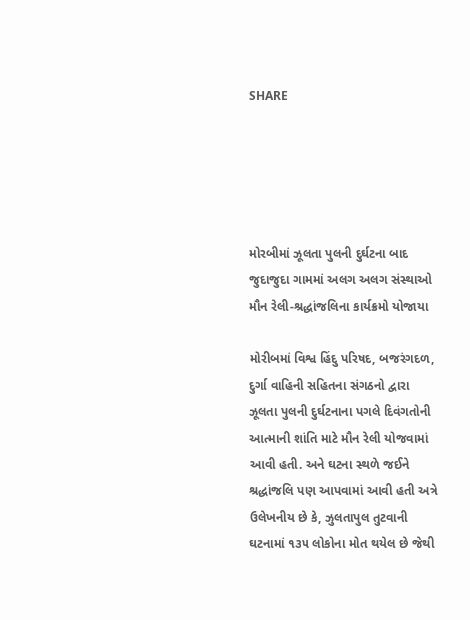SHARE





મોરબીમાં ઝૂલતા પુલની દુર્ઘટના બાદ જુદાજુદા ગામમાં અલગ અલગ સંસ્થાઓ મૌન રેલી-શ્રદ્ધાંજલિના કાર્યક્રમો યોજાયા

મોરીબમાં વિશ્વ હિંદુ પરિષદ, બજરંગદળ, દુર્ગા વાહિની સહિતના સંગઠનો દ્વારા ઝૂલતા પુલની દુર્ઘટનાના પગલે દિવંગતોની આત્માની શાંતિ માટે મૌન રેલી યોજવામાં આવી હતી. અને ઘટના સ્થળે જઈને શ્રદ્ધાંજલિ પણ આપવામાં આવી હતી અત્રે ઉલેખનીય છે કે, ઝુલતાપુલ તુટવાની ઘટનામાં ૧૩૫ લોકોના મોત થયેલ છે જેથી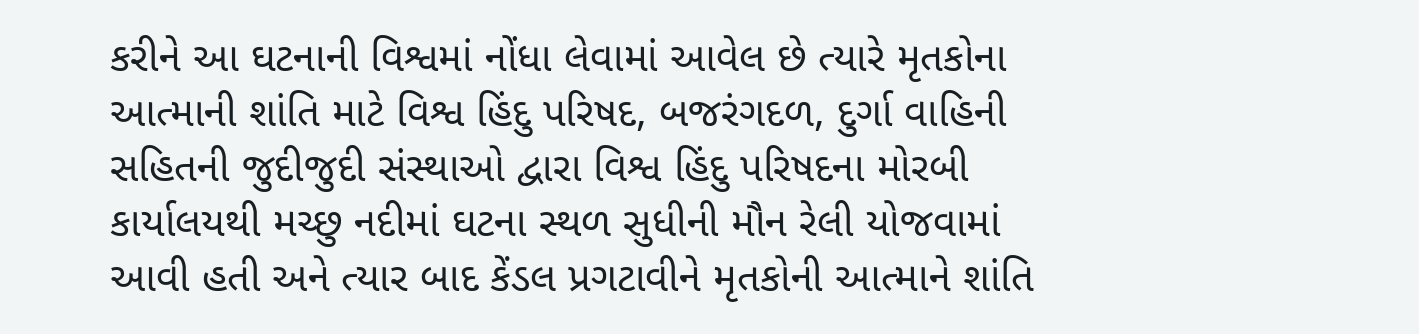કરીને આ ઘટનાની વિશ્વમાં નોંધા લેવામાં આવેલ છે ત્યારે મૃતકોના આત્માની શાંતિ માટે વિશ્વ હિંદુ પરિષદ, બજરંગદળ, દુર્ગા વાહિની સહિતની જુદીજુદી સંસ્થાઓ દ્વારા વિશ્વ હિંદુ પરિષદના મોરબી કાર્યાલયથી મચ્છુ નદીમાં ઘટના સ્થળ સુધીની મૌન રેલી યોજવામાં આવી હતી અને ત્યાર બાદ કેંડલ પ્રગટાવીને મૃતકોની આત્માને શાંતિ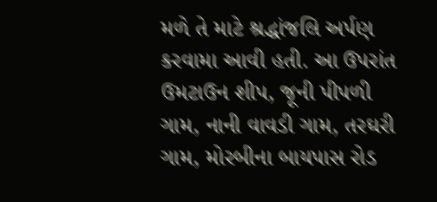મળે તે માટે શ્રદ્ધાંજલિ અર્પણ કરવામા આવી હતી. આ ઉપરાંત ઉમટાઉન શીપ, જૂની પીપળી ગામ, નાની વાવડી ગામ, તરઘરી ગામ, મોરબીના બાયપાસ રોડ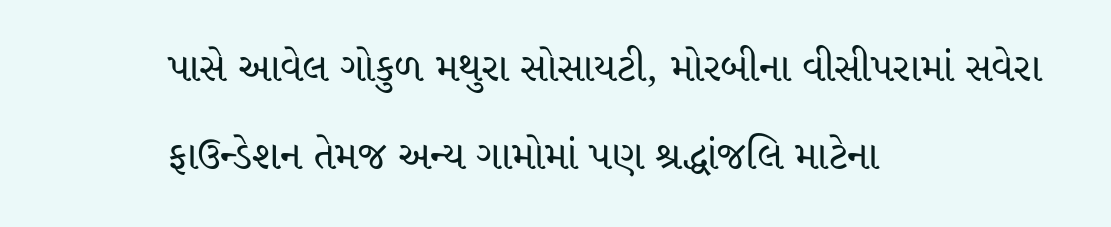પાસે આવેલ ગોકુળ મથુરા સોસાયટી, મોરબીના વીસીપરામાં સવેરા ફાઉન્ડેશન તેમજ અન્ય ગામોમાં પણ શ્રદ્ધાંજલિ માટેના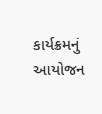કાર્યક્રમનું આયોજન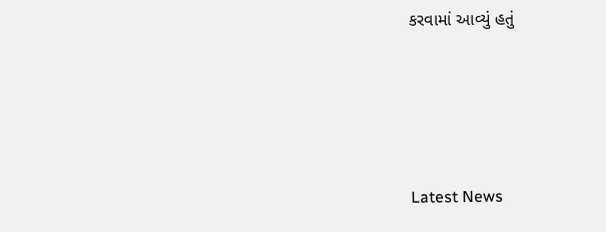કરવામાં આવ્યું હતું




Latest News